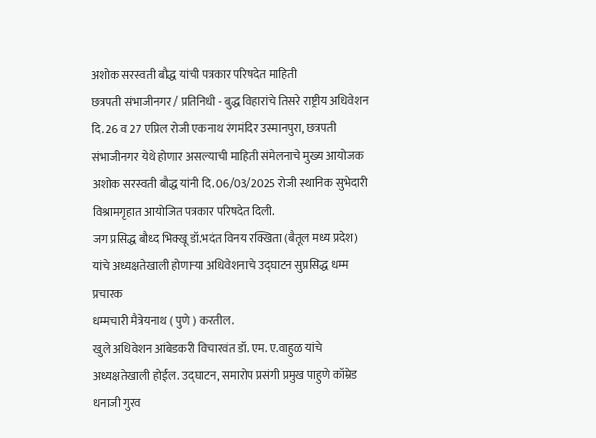अशोक सरस्वती बौद्ध यांची पत्रकार परिषदेत माहिती
छत्रपती संभाजीनगर / प्रतिनिधी - बुद्ध विहारांचे तिसरे राष्ट्रीय अधिवेशन दि. 26 व 27 एप्रिल रोजी एकनाथ रंगमंदिर उस्मानपुरा, छत्रपती संभाजीनगर येथे होणार असल्याची माहिती संमेलनाचे मुख्य आयोजक अशोक सरस्वती बौद्ध यांनी दि. 06/03/2025 रोजी स्थानिक सुभेदारी विश्रामगृहात आयोजित पत्रकार परिषदेत दिली.
जग प्रसिद्ध बौध्द भिक्खू डॉ.भदंत विनय रक्खिता (बैतूल मध्य प्रदेश) यांचे अध्यक्षतेखाली होणाऱ्या अधिवेशनाचे उद्घाटन सुप्रसिद्ध धम्म प्रचारक
धम्मचारी मैत्रेयनाथ ( पुणे ) करतील.
खुले अधिवेशन आंबेडकरी विचारवंत डॉ. एम. ए.वाहुळ यांचे अध्यक्षतेखाली होईल. उद्घाटन, समारोप प्रसंगी प्रमुख पाहुणे कॉम्रेड धनाजी गुरव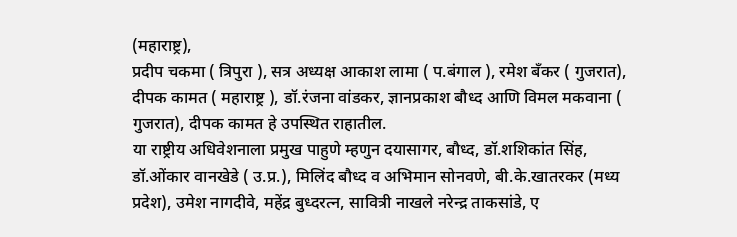(महाराष्ट्र),
प्रदीप चकमा ( त्रिपुरा ), सत्र अध्यक्ष आकाश लामा ( प.बंगाल ), रमेश बँकर ( गुजरात), दीपक कामत ( महाराष्ट्र ), डॉ.रंजना वांडकर, ज्ञानप्रकाश बौध्द आणि विमल मकवाना ( गुजरात), दीपक कामत हे उपस्थित राहातील.
या राष्ट्रीय अधिवेशनाला प्रमुख पाहुणे म्हणुन दयासागर, बौध्द, डॉ.शशिकांत सिंह, डॉ.ओंकार वानखेडे ( उ.प्र.), मिलिंद बौध्द व अभिमान सोनवणे, बी.के.खातरकर (मध्य प्रदेश), उमेश नागदीवे, महेंद्र बुध्दरत्न, सावित्री नाखले नरेन्द्र ताकसांडे, ए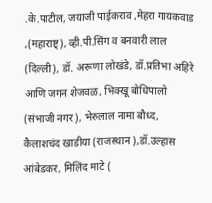.के.पाटील, जयाजी पाईकराव ,मेहरा गायकवाड ,(महाराष्ट्), व्ही.पी.सिंग व बनवारी लाल (दिल्ली), डॉ. अरूणा लोखंडे, डॉ.प्रतिभा अहिरे आणि जगन शेजवळ, भिक्खू बोधिपालो (संभाजी नगर), भेरुलाल नामा बौध्द, कैलाशचंद खाडीया (राजस्थान ),डॉ.उल्हास आंबेडकर, मिलिंद माटे (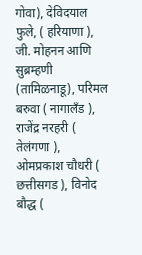गोवा), देविदयाल फुले, ( हरियाणा ), जी. मोहनन आणि सुब्रम्हणी (तामिळनाडू), परिमल बरुवा ( नागालँड ), राजेंद्र नरहरी ( तेलंगणा ), ओमप्रकाश चौधरी ( छत्तीसगड ), विनोद बौद्ध (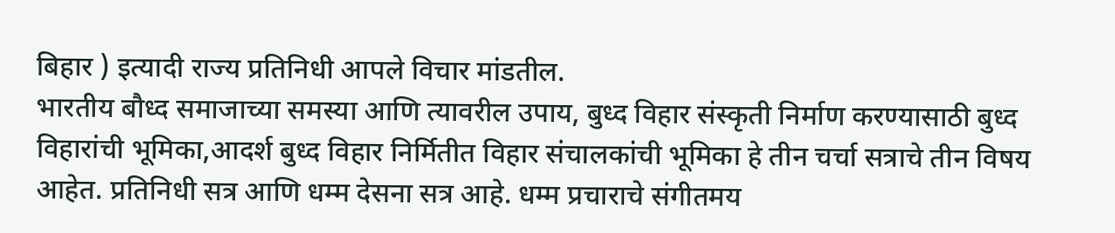बिहार ) इत्यादी राज्य प्रतिनिधी आपले विचार मांडतील.
भारतीय बौध्द समाजाच्या समस्या आणि त्यावरील उपाय, बुध्द विहार संस्कृती निर्माण करण्यासाठी बुध्द विहारांची भूमिका,आदर्श बुध्द विहार निर्मितीत विहार संचालकांची भूमिका हे तीन चर्चा सत्राचे तीन विषय आहेत. प्रतिनिधी सत्र आणि धम्म देसना सत्र आहे. धम्म प्रचाराचे संगीतमय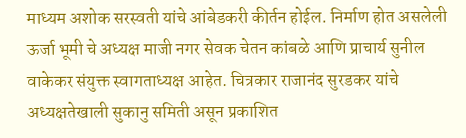माध्यम अशोक सरस्वती यांचे आंबेडकरी कीर्तन होईल. निर्माण होत असलेली ऊर्जा भूमी चे अध्यक्ष माजी नगर सेवक चेतन कांबळे आणि प्राचार्य सुनील वाकेकर संयुक्त स्वागताध्यक्ष आहेत. चित्रकार राजानंद सुरडकर यांचे अध्यक्षतेखाली सुकानु समिती असून प्रकाशित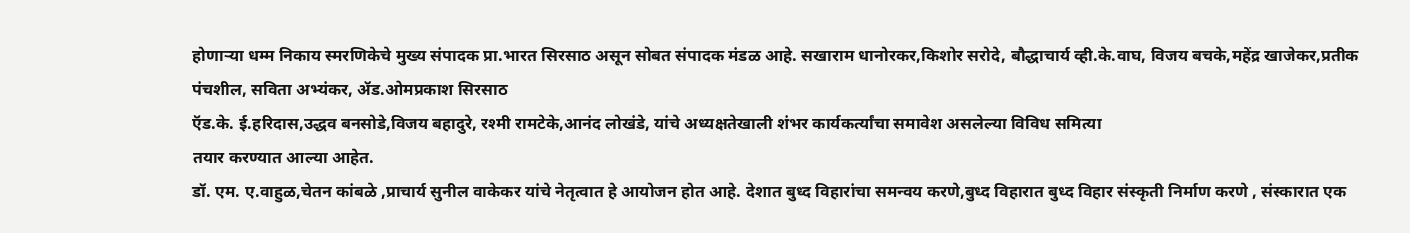होणाऱ्या धम्म निकाय स्मरणिकेचे मुख्य संपादक प्रा.भारत सिरसाठ असून सोबत संपादक मंडळ आहे. सखाराम धानोरकर,किशोर सरोदे, बौद्धाचार्य व्ही.के.वाघ, विजय बचके,महेंद्र खाजेकर,प्रतीक पंचशील, सविता अभ्यंकर, ॲड.ओमप्रकाश सिरसाठ
ऍड.के. ई.हरिदास,उद्धव बनसोडे,विजय बहादुरे, रश्मी रामटेके,आनंद लोखंडे, यांचे अध्यक्षतेखाली शंभर कार्यकर्त्यांचा समावेश असलेल्या विविध समित्या
तयार करण्यात आल्या आहेत.
डॉ. एम. ए.वाहुळ,चेतन कांबळे ,प्राचार्य सुनील वाकेकर यांचे नेतृत्वात हे आयोजन होत आहे. देशात बुध्द विहारांचा समन्वय करणे,बुध्द विहारात बुध्द विहार संस्कृती निर्माण करणे , संस्कारात एक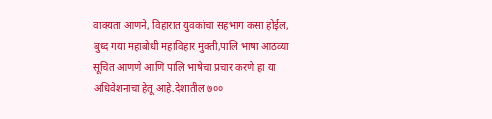वाक्यता आणने, विहारात युवकांचा सहभाग कसा होईल, बुध्द गया महाबोधी महाविहार मुक्ती,पालि भाषा आठव्या सूचित आणणे आणि पालि भाषेचा प्रचार करणे हा या अधिवेशनाचा हेतू आहे.देशातील ७००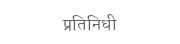प्रतिनिधी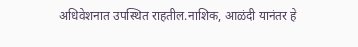अधिवेशनात उपस्थित राहतील.नाशिक, आळंदी यानंतर हे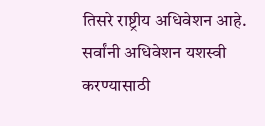तिसरे राष्ट्रीय अधिवेशन आहे.
सर्वांनी अधिवेशन यशस्वी करण्यासाठी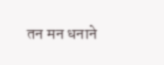तन मन धनाने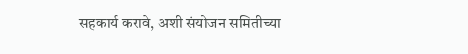सहकार्य करावे, अशी संयोजन समितीच्या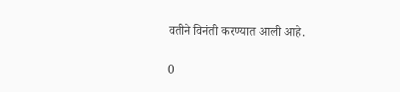वतीने विनंती करण्यात आली आहे.

0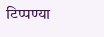टिप्पण्या